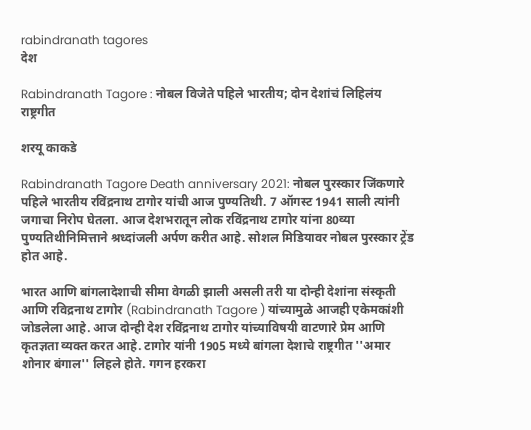rabindranath tagores
देश

Rabindranath Tagore : नोबल विजेते पहिले भारतीय; दोन देशांचं लिहिलंय राष्ट्रगीत

शरयू काकडे

Rabindranath Tagore Death anniversary 2021: नोबल पुरस्कार जिंकणारे पहिले भारतीय रविंद्रनाथ टागोर यांची आज पुण्यतिथी. 7 ऑगस्ट 1941 साली त्यांनी जगाचा निरोप घेतला. आज देशभरातून लोक रविंद्रनाथ टागोर यांना 80व्या पुण्यतिथीनिमित्ताने श्रध्दांजली अर्पण करीत आहे. सोशल मिडियावर नोबल पुरस्कार ट्रेंड होत आहे.

भारत आणि बांगलादेशाची सीमा वेगळी झाली असली तरी या दोन्ही देशांना संस्कृती आणि रविद्रनाथ टागोर (Rabindranath Tagore ) यांच्यामुळे आजही एकेमकांशी जोडलेला आहे. आज दोन्ही देश रविंद्रनाथ टागोर यांच्याविषयी वाटणारे प्रेम आणि कृतज्ञता व्यक्त करत आहे. टागोर यांनी 1905 मध्ये बांगला देशाचे राष्ट्रगीत ''अमार शोनार बंगाल'' लिहले होते. गगन हरकरा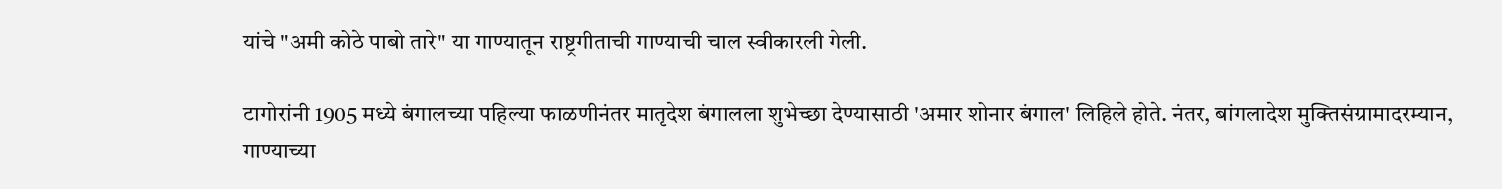यांचे "अमी कोठे पाबो तारे" या गाण्यातून राष्ट्रगीताची गाण्याची चाल स्वीकारली गेली.

टागोरांनी 1905 मध्ये बंगालच्या पहिल्या फाळणीनंतर मातृदेश बंगालला शुभेच्छा देण्यासाठी 'अमार शोनार बंगाल' लिहिले होते. नंतर, बांगलादेश मुक्तिसंग्रामादरम्यान, गाण्याच्या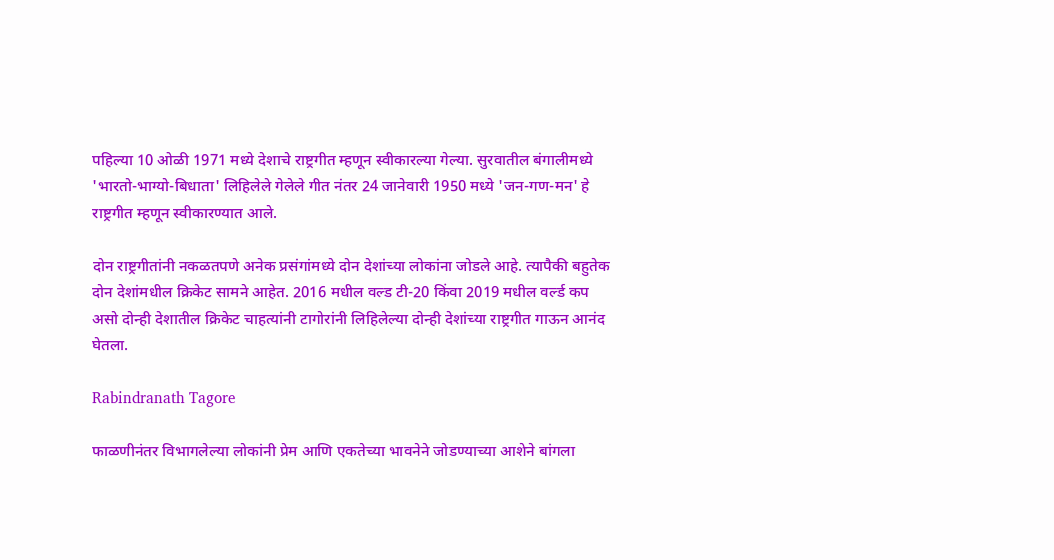पहिल्या 10 ओळी 1971 मध्ये देशाचे राष्ट्रगीत म्हणून स्वीकारल्या गेल्या. सुरवातील बंगालीमध्ये 'भारतो-भाग्यो-बिधाता' लिहिलेले गेलेले गीत नंतर 24 जानेवारी 1950 मध्ये 'जन-गण-मन' हे राष्ट्रगीत म्हणून स्वीकारण्यात आले.

दोन राष्ट्रगीतांनी नकळतपणे अनेक प्रसंगांमध्ये दोन देशांच्या लोकांना जोडले आहे. त्यापैकी बहुतेक दोन देशांमधील क्रिकेट सामने आहेत. 2016 मधील वल्ड टी-20 किंवा 2019 मधील वर्ल्ड कप असो दोन्ही देशातील क्रिकेट चाहत्यांनी टागोरांनी लिहिलेल्या दोन्ही देशांच्या राष्ट्रगीत गाऊन आनंद घेतला.

Rabindranath Tagore

फाळणीनंतर विभागलेल्या लोकांनी प्रेम आणि एकतेच्या भावनेने जोडण्याच्या आशेने बांगला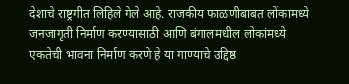देशाचे राष्ट्रगीत लिहिले गेले आहे. राजकीय फाळणीबाबत लोंकामध्ये जनजागृती निर्माण करण्यासाठी आणि बंगालमधील लोकांमध्ये एकतेची भावना निर्माण करणे हे या गाण्याचे उद्दिष्ठ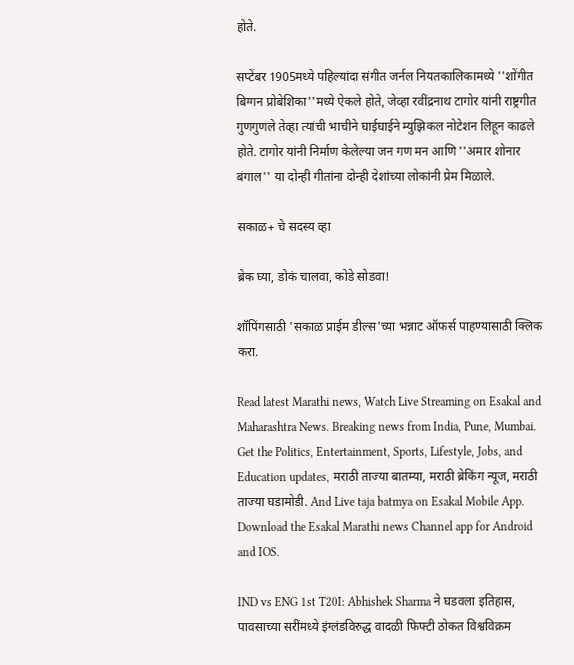होते.

सप्टेंबर 1905मध्ये पहिल्यांदा संगीत जर्नल नियतकालिकामध्ये ''शोंगीत बिग्गन प्रोबेशिका''मध्ये ऐकले होते, जेव्हा रवींद्रनाथ टागोर यांनी राष्ट्रगीत गुणगुणले तेव्हा त्यांची भाचीने घाईघाईने म्युझिकल नोटेशन लिहून काढले होते. टागोर यांनी निर्माण केलेल्या जन गण मन आणि ''अमार शोनार बंगाल'' या दोन्ही गीतांना दोन्ही देशांच्या लोकांनी प्रेम मिळाले.

सकाळ+ चे सदस्य व्हा

ब्रेक घ्या, डोकं चालवा, कोडे सोडवा!

शॉपिंगसाठी 'सकाळ प्राईम डील्स'च्या भन्नाट ऑफर्स पाहण्यासाठी क्लिक करा.

Read latest Marathi news, Watch Live Streaming on Esakal and Maharashtra News. Breaking news from India, Pune, Mumbai. Get the Politics, Entertainment, Sports, Lifestyle, Jobs, and Education updates, मराठी ताज्या बातम्या, मराठी ब्रेकिंग न्यूज, मराठी ताज्या घडामोडी. And Live taja batmya on Esakal Mobile App. Download the Esakal Marathi news Channel app for Android and IOS.

IND vs ENG 1st T20I: Abhishek Sharma ने घडवला इतिहास, पावसाच्या सरींमध्ये इंग्लंडविरुद्ध वादळी फिफ्टी ठोकत विश्वविक्रम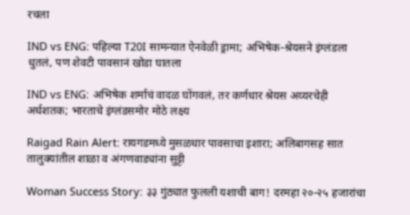रचला

IND vs ENG: पहिल्या T20I सामन्यात ऐनवेळी ड्रामा; अभिषेक-श्रेयसने इंग्लंडला धुतलं, पण शेवटी पावसानं खोडा घातला

IND vs ENG: अभिषेक शर्माचं वादळ घोंगवलं, तर कर्णधार श्रेयस अय्यरचेही अर्धशतक; भारताचे इंग्लंडसमोर मोठे लक्ष्य

Raigad Rain Alert: रायगडमध्ये मुसळधार पावसाचा इशारा; अलिबागसह सात तालुक्यांतील शाळा व अंगणवाड्यांना सुट्टी

Woman Success Story: ३३ गुंठ्यात फुलली यशाची बाग! दरमहा २०-२५ हजारांचा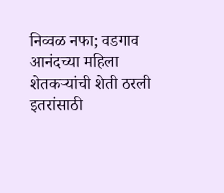निव्वळ नफा; वडगाव आनंदच्या महिला शेतकऱ्यांची शेती ठरली इतरांसाठी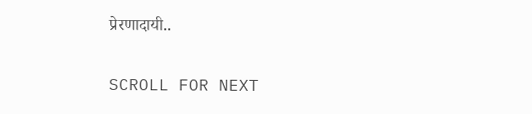प्रेरणादायी..

SCROLL FOR NEXT